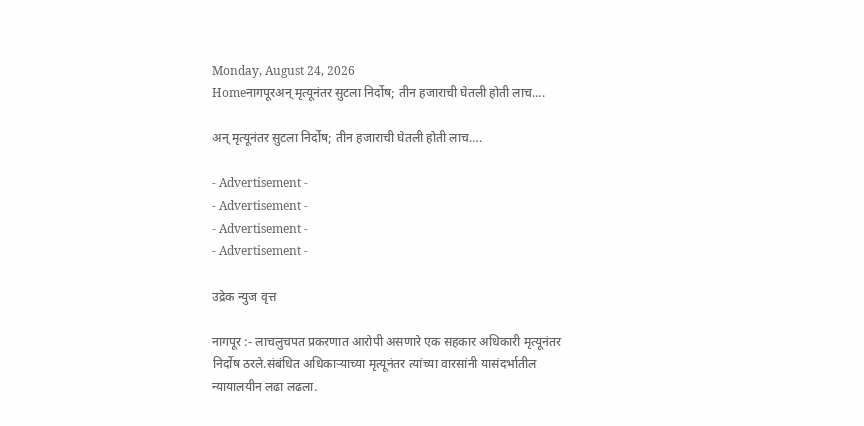Monday, August 24, 2026
Homeनागपूरअन् मृत्यूनंतर सुटला निर्दोष; तीन हजाराची घेतली होती लाच....

अन् मृत्यूनंतर सुटला निर्दोष; तीन हजाराची घेतली होती लाच….

- Advertisement -
- Advertisement -
- Advertisement -
- Advertisement -

उद्रेक न्युज वृत्त

नागपूर :- लाचलुचपत प्रकरणात आरोपी असणारे एक सहकार अधिकारी मृत्यूनंतर निर्दोष ठरले.संबंधित अधिकाऱ्याच्या मृत्यूनंतर त्यांच्या वारसांनी यासंदर्भातील न्यायालयीन लढा लढला.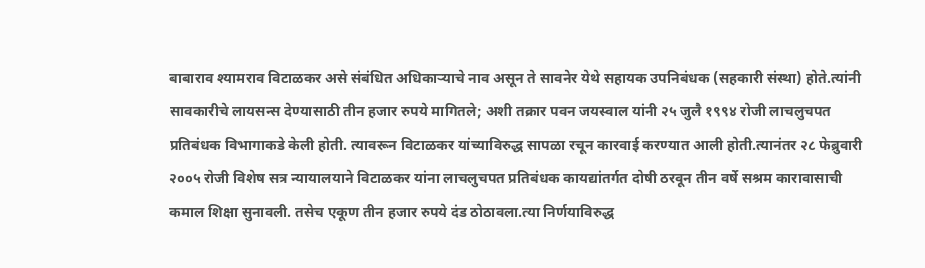बाबाराव श्यामराव विटाळकर असे संबंधित अधिकाऱ्याचे नाव असून ते सावनेर येथे सहायक उपनिबंधक (सहकारी संस्था) होते.त्यांनी सावकारीचे लायसन्स देण्यासाठी तीन हजार रुपये मागितले; अशी तक्रार पवन जयस्वाल यांनी २५ जुलै १९९४ रोजी लाचलुचपत प्रतिबंधक विभागाकडे केली होती. त्यावरून विटाळकर यांच्याविरुद्ध सापळा रचून कारवाई करण्यात आली होती.त्यानंतर २८ फेब्रुवारी २००५ रोजी विशेष सत्र न्यायालयाने विटाळकर यांना लाचलुचपत प्रतिबंधक कायद्यांतर्गत दोषी ठरवून तीन वर्षे सश्रम कारावासाची कमाल शिक्षा सुनावली. तसेच एकूण तीन हजार रुपये दंड ठोठावला.त्या निर्णयाविरुद्ध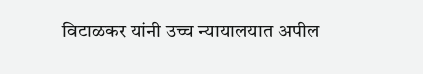विटाळकर यांनी उच्च न्यायालयात अपील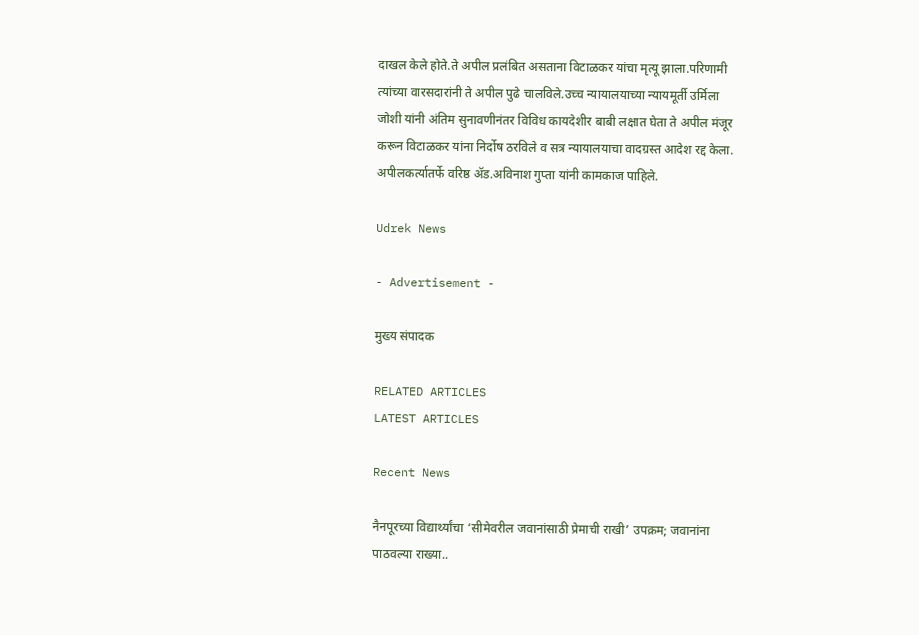दाखल केले होते.ते अपील प्रलंबित असताना विटाळकर यांचा मृत्यू झाला.परिणामी त्यांच्या वारसदारांनी ते अपील पुढे चालविले.उच्च न्यायालयाच्या न्यायमूर्ती उर्मिला जोशी यांनी अंतिम सुनावणीनंतर विविध कायदेशीर बाबी लक्षात घेता ते अपील मंजूर करून विटाळकर यांना निर्दोष ठरविले व सत्र न्यायालयाचा वादग्रस्त आदेश रद्द केला. अपीलकर्त्यातर्फे वरिष्ठ ॲड.अविनाश गुप्ता यांनी कामकाज पाहिले.

Udrek News

- Advertisement -

मुख्य संपादक

RELATED ARTICLES
LATEST ARTICLES

Recent News

नैनपूरच्या विद्यार्थ्यांचा ‘सीमेवरील जवानांसाठी प्रेमाची राखी’ उपक्रम; जवानांना पाठवल्या राख्या..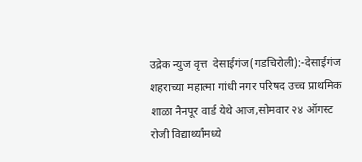उद्रेक न्युज वृत्त  देसाईगंज(गडचिरोली):-देसाईगंज शहराच्या महात्मा गांधी नगर परिषद उच्च प्राथमिक शाळा नैनपूर वार्ड येथे आज,सोमवार २४ ऑगस्ट रोजी विद्यार्थ्यांमध्ये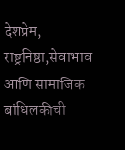देशप्रेम, राष्ट्रनिष्ठा,सेवाभाव आणि सामाजिक बांधिलकीची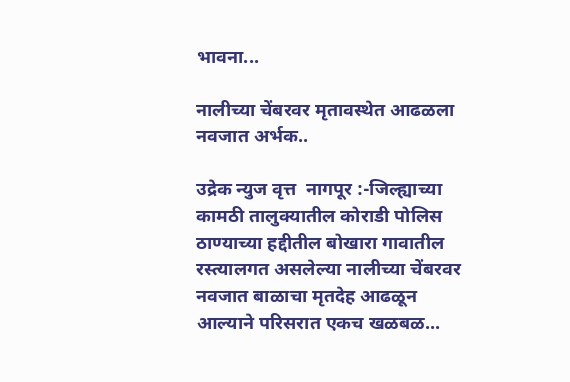भावना...

नालीच्या चेंबरवर मृतावस्थेत आढळला नवजात अर्भक..

उद्रेक न्युज वृत्त  नागपूर :-जिल्ह्याच्या कामठी तालुक्यातील कोराडी पोलिस ठाण्याच्या हद्दीतील बोखारा गावातील रस्त्यालगत असलेल्या नालीच्या चेंबरवर नवजात बाळाचा मृतदेह आढळून आल्याने परिसरात एकच खळबळ...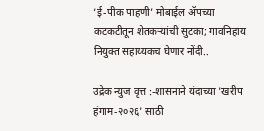‘ई-पीक पाहणी’ मोबाईल ॲपच्या कटकटीतून शेतकऱ्यांची सुटका; गावनिहाय नियुक्त सहाय्यकच घेणार नोंदी..

उद्रेक न्युज वृत्त :-शासनाने यंदाच्या 'खरीप हंगाम-२०२६' साठी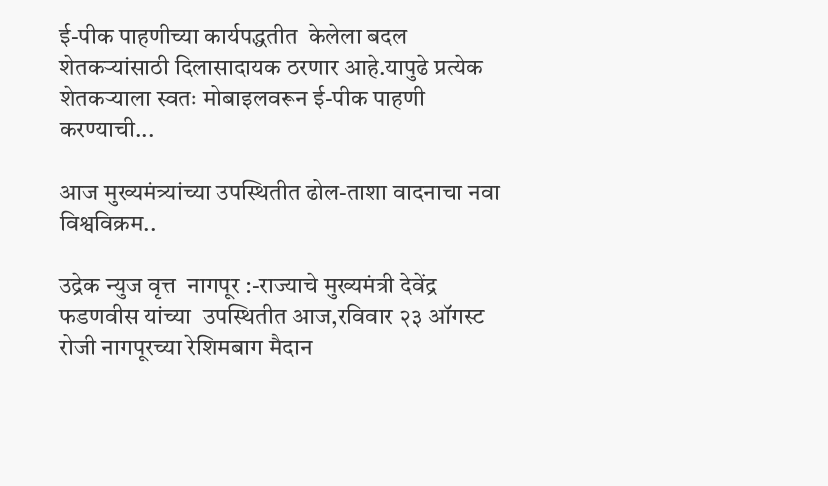ई-पीक पाहणीच्या कार्यपद्धतीत  केलेला बदल शेतकऱ्यांसाठी दिलासादायक ठरणार आहे.यापुढे प्रत्येक शेतकऱ्याला स्वतः मोबाइलवरून ई-पीक पाहणी करण्याची...

आज मुख्यमंत्र्यांच्या उपस्थितीत ढोल-ताशा वादनाचा नवा विश्वविक्रम..

उद्रेक न्युज वृत्त  नागपूर :-राज्याचे मुख्यमंत्री देवेंद्र फडणवीस यांच्या  उपस्थितीत आज,रविवार २३ ऑगस्ट रोजी नागपूरच्या रेशिमबाग मैदान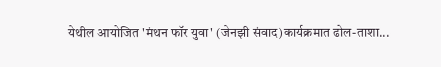येथील आयोजित 'मंथन फॉर युवा' (जेनझी संवाद)कार्यक्रमात ढोल-ताशा...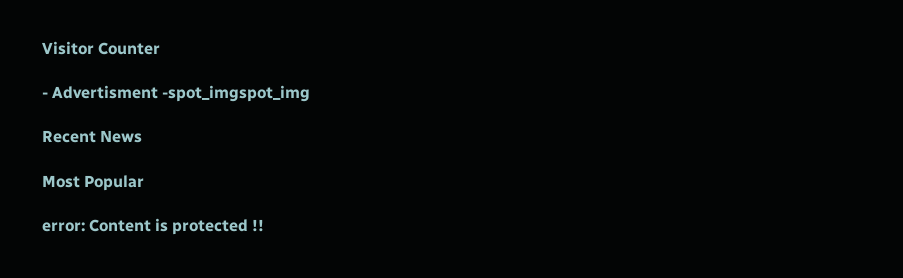Visitor Counter

- Advertisment -spot_imgspot_img

Recent News

Most Popular

error: Content is protected !!